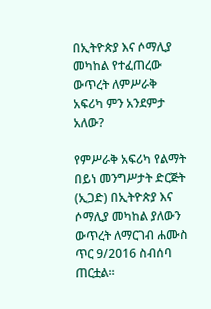በኢትዮጵያ እና ሶማሊያ መካከል የተፈጠረው ውጥረት ለምሥራቅ አፍሪካ ምን አንደምታ አለው?

የምሥራቅ አፍሪካ የልማት በይነ መንግሥታት ድርጅት (ኢጋድ) በኢትዮጵያ እና ሶማሊያ መካከል ያለውን ውጥረት ለማርገብ ሐሙስ ጥር 9/2016 ስብሰባ ጠርቷል።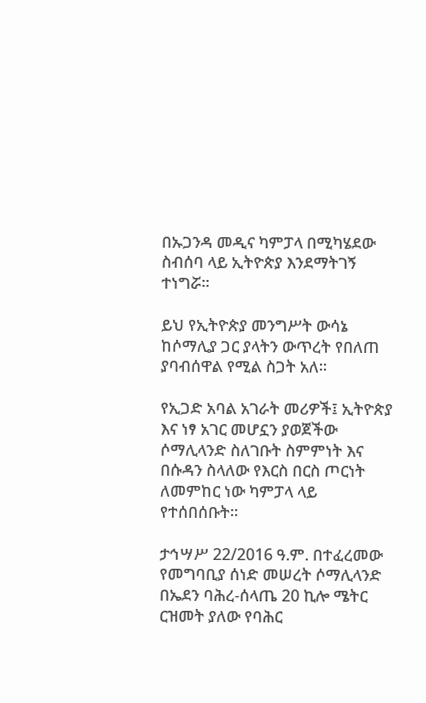በኡጋንዳ መዲና ካምፓላ በሚካሄደው ስብሰባ ላይ ኢትዮጵያ እንደማትገኝ ተነግሯ።

ይህ የኢትዮጵያ መንግሥት ውሳኔ ከሶማሊያ ጋር ያላትን ውጥረት የበለጠ ያባብሰዋል የሚል ስጋት አለ።

የኢጋድ አባል አገራት መሪዎች፤ ኢትዮጵያ እና ነፃ አገር መሆኗን ያወጀችው ሶማሊላንድ ስለገቡት ስምምነት እና በሱዳን ስላለው የእርስ በርስ ጦርነት ለመምከር ነው ካምፓላ ላይ የተሰበሰቡት።

ታኅሣሥ 22/2016 ዓ.ም. በተፈረመው የመግባቢያ ሰነድ መሠረት ሶማሊላንድ በኤደን ባሕረ-ሰላጤ 20 ኪሎ ሜትር ርዝመት ያለው የባሕር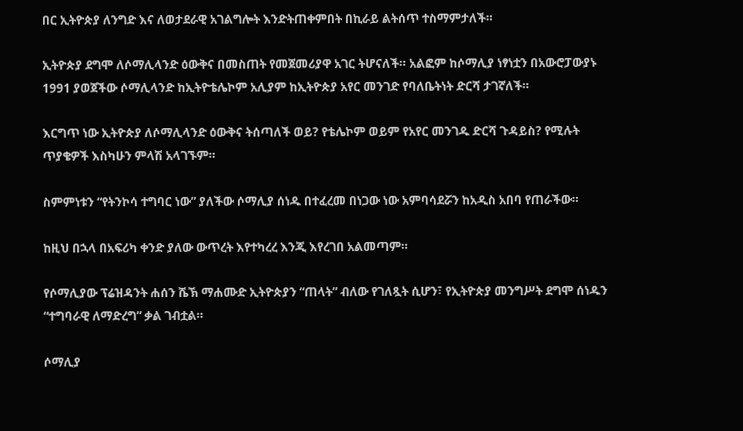በር ኢትዮጵያ ለንግድ እና ለወታደራዊ አገልግሎት እንድትጠቀምበት በኪራይ ልትሰጥ ተስማምታለች።

ኢትዮጵያ ደግሞ ለሶማሊላንድ ዕውቅና በመስጠት የመጀመሪያዋ አገር ትሆናለች። አልፎም ከሶማሊያ ነፃነቷን በአውሮፓውያኑ 1991 ያወጀችው ሶማሊላንድ ከኢትዮቴሌኮም አሊያም ከኢትዮጵያ አየር መንገድ የባለቤትነት ድርሻ ታገኛለች።

እርግጥ ነው ኢትዮጵያ ለሶማሊላንድ ዕውቅና ትሰጣለች ወይ? የቴሌኮም ወይም የአየር መንገዱ ድርሻ ጉዳይስ? የሚሉት ጥያቄዎች እስካሁን ምላሽ አላገኙም።

ስምምነቱን “የትንኮሳ ተግባር ነው” ያለችው ሶማሊያ ሰነዱ በተፈረመ በነጋው ነው አምባሳደሯን ከአዲስ አበባ የጠራችው።

ከዚህ በኋላ በአፍሪካ ቀንድ ያለው ውጥረት እየተካረረ እንጂ እየረገበ አልመጣም።

የሶማሊያው ፕሬዝዳንት ሐሰን ሼኽ ማሐሙድ ኢትዮጵያን “ጠላት” ብለው የገለጿት ሲሆን፣ የኢትዮጵያ መንግሥት ደግሞ ሰነዱን “ተግባራዊ ለማድረግ” ቃል ገብቷል።

ሶማሊያ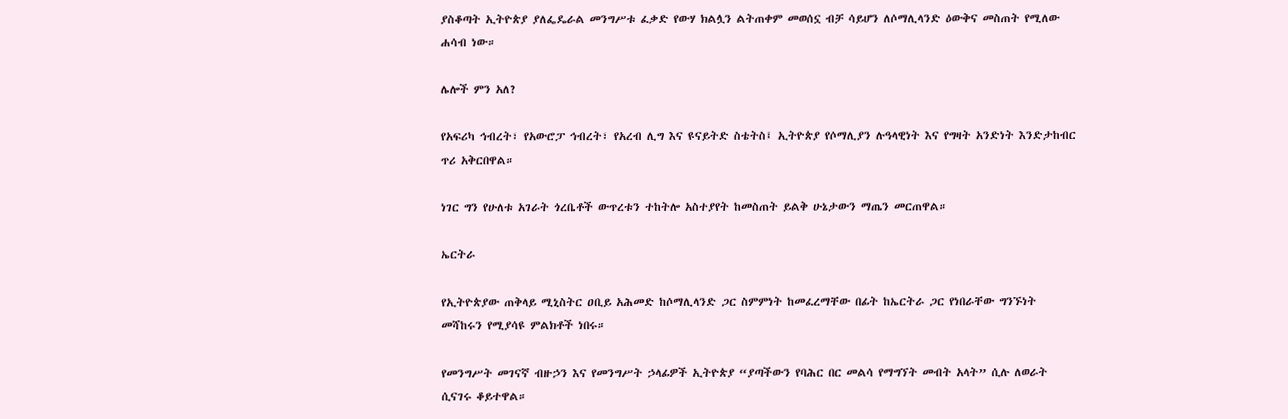ያስቆጣት ኢትዮጵያ ያለፌዴራል መንግሥቱ ፈቃድ የውሃ ክልሏን ልትጠቀም መወሰኗ ብቻ ሳይሆን ለሶማሊላንድ ዕውቅና መስጠት የሚለው ሐሳብ ነው።

ሌሎች ምን አለ?

የአፍሪካ ኅብረት፣ የአውሮፓ ኅብረት፣ የአረብ ሊግ እና ዩናይትድ ስቴትስ፤ ኢትዮጵያ የሶማሊያን ሉዓላዊነት እና የግዛት አንድነት እንድታከብር ጥሪ አቅርበዋል።

ነገር ግን የሁለቱ አገራት ጎረቤቶች ውጥረቱን ተከትሎ አስተያየት ከመስጠት ይልቅ ሁኔታውን ማጤን መርጠዋል።

ኤርትራ

የኢትዮጵያው ጠቅላይ ሚኒስትር ዐቢይ አሕመድ ከሶማሊላንድ ጋር ስምምነት ከመፈረማቸው በፊት ከኤርትራ ጋር የነበራቸው ግንኙነት መሻከሩን የሚያሳዩ ምልክቶች ነበሩ።

የመንግሥት መገናኛ ብዙኃን እና የመንግሥት ኃላፊዎች ኢትዮጵያ “ያጣችውን የባሕር በር መልሳ የማግኘት መብት አላት” ሲሉ ለወራት ሲናገሩ ቆይተዋል።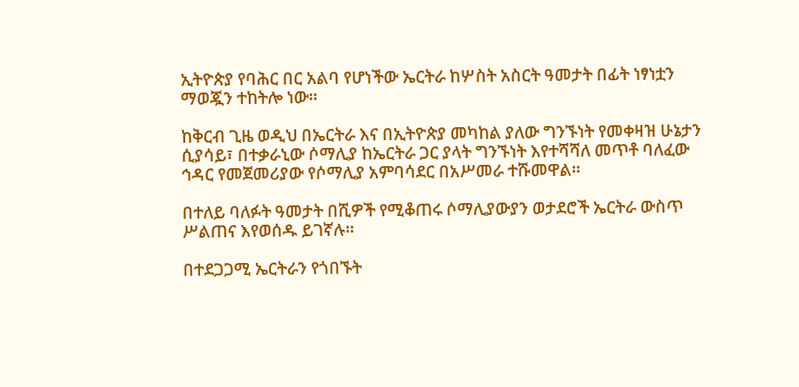ኢትዮጵያ የባሕር በር አልባ የሆነችው ኤርትራ ከሦስት አስርት ዓመታት በፊት ነፃነቷን ማወጇን ተከትሎ ነው።

ከቅርብ ጊዜ ወዲህ በኤርትራ እና በኢትዮጵያ መካከል ያለው ግንኙነት የመቀዛዝ ሁኔታን ሲያሳይ፣ በተቃራኒው ሶማሊያ ከኤርትራ ጋር ያላት ግንኙነት እየተሻሻለ መጥቶ ባለፈው ኅዳር የመጀመሪያው የሶማሊያ አምባሳደር በአሥመራ ተሹመዋል።

በተለይ ባለፉት ዓመታት በሺዎች የሚቆጠሩ ሶማሊያውያን ወታደሮች ኤርትራ ውስጥ ሥልጠና እየወሰዱ ይገኛሉ።

በተደጋጋሚ ኤርትራን የጎበኙት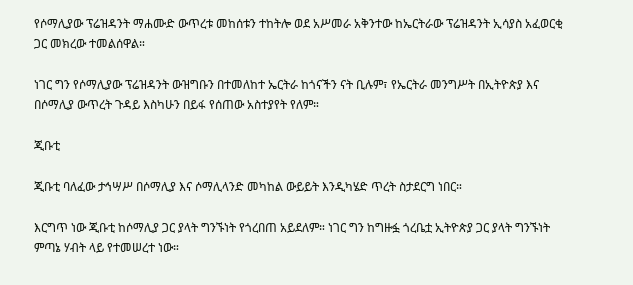የሶማሊያው ፕሬዝዳንት ማሐሙድ ውጥረቱ መከሰቱን ተከትሎ ወደ አሥመራ አቅንተው ከኤርትራው ፕሬዝዳንት ኢሳያስ አፈወርቂ ጋር መክረው ተመልሰዋል።

ነገር ግን የሶማሊያው ፕሬዝዳንት ውዝግቡን በተመለከተ ኤርትራ ከጎናችን ናት ቢሉም፣ የኤርትራ መንግሥት በኢትዮጵያ እና በሶማሊያ ውጥረት ጉዳይ እስካሁን በይፋ የሰጠው አስተያየት የለም።

ጂቡቲ

ጂቡቲ ባለፈው ታኅሣሥ በሶማሊያ እና ሶማሊላንድ መካከል ውይይት እንዲካሄድ ጥረት ስታደርግ ነበር።

እርግጥ ነው ጂቡቲ ከሶማሊያ ጋር ያላት ግንኙነት የጎረበጠ አይደለም። ነገር ግን ከግዙፏ ጎረቤቷ ኢትዮጵያ ጋር ያላት ግንኙነት ምጣኔ ሃብት ላይ የተመሠረተ ነው።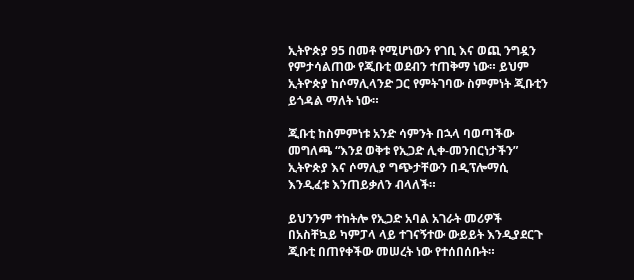ኢትዮጵያ 95 በመቶ የሚሆነውን የገቢ እና ወጪ ንግዷን የምታሳልጠው የጂቡቲ ወደብን ተጠቅማ ነው። ይህም ኢትዮጵያ ከሶማሊላንድ ጋር የምትገባው ስምምነት ጂቡቲን ይጎዳል ማለት ነው።

ጂቡቲ ከስምምነቱ አንድ ሳምንት በኋላ ባወጣችው መግለጫ “እንደ ወቅቱ የኢጋድ ሊቀ-መንበርነታችን” ኢትዮጵያ እና ሶማሊያ ግጭታቸውን በዲፕሎማሲ እንዲፈቱ እንጠይቃለን ብላለች።

ይህንንም ተከትሎ የኢጋድ አባል አገራት መሪዎች በአስቸኳይ ካምፓላ ላይ ተገናኝተው ውይይት እንዲያደርጉ ጂቡቲ በጠየቀችው መሠረት ነው የተሰበሰቡት።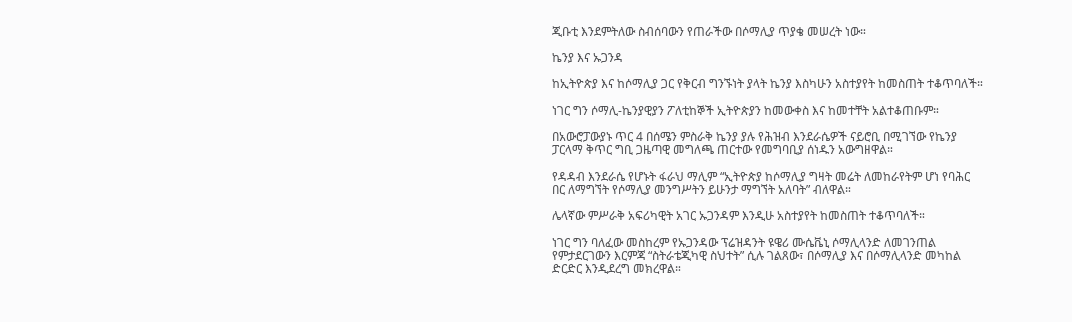ጂቡቲ እንደምትለው ስብሰባውን የጠራችው በሶማሊያ ጥያቄ መሠረት ነው።

ኬንያ እና ኡጋንዳ

ከኢትዮጵያ እና ከሶማሊያ ጋር የቅርብ ግንኙነት ያላት ኬንያ እስካሁን አስተያየት ከመስጠት ተቆጥባለች።

ነገር ግን ሶማሊ-ኬንያዊያን ፖለቲከኞች ኢትዮጵያን ከመውቀስ እና ከመተቸት አልተቆጠቡም።

በአውሮፓውያኑ ጥር 4 በሰሜን ምስራቅ ኬንያ ያሉ የሕዝብ እንደራሴዎች ናይሮቢ በሚገኘው የኬንያ ፓርላማ ቅጥር ግቢ ጋዜጣዊ መግለጫ ጠርተው የመግባቢያ ሰነዱን አውግዘዋል።

የዳዳብ እንደራሴ የሆኑት ፋራህ ማሊም “ኢትዮጵያ ከሶማሊያ ግዛት መሬት ለመከራየትም ሆነ የባሕር በር ለማግኘት የሶማሊያ መንግሥትን ይሁንታ ማግኘት አለባት” ብለዋል።

ሌላኛው ምሥራቅ አፍሪካዊት አገር ኡጋንዳም እንዲሁ አስተያየት ከመስጠት ተቆጥባለች።

ነገር ግን ባለፈው መስከረም የኡጋንዳው ፕሬዝዳንት ዩዌሪ ሙሴቬኒ ሶማሊላንድ ለመገንጠል የምታደርገውን እርምጃ “ስትራቴጂካዊ ስህተት” ሲሉ ገልጸው፣ በሶማሊያ እና በሶማሊላንድ መካከል ድርድር እንዲደረግ መክረዋል።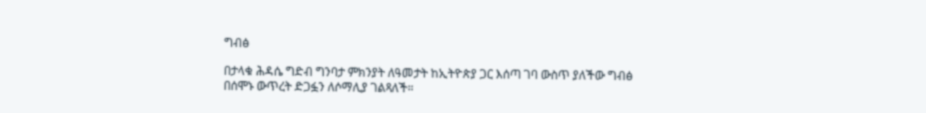ግብፅ

በታላቁ ሕዳሴ ግድብ ግንባታ ምክንያት ለዓመታት ከኢትዮጵያ ጋር እሰጣ ገባ ውስጥ ያለችው ግብፅ በሰሞኑ ውጥረት ድጋፏን ለሶማሊያ ገልጻለች።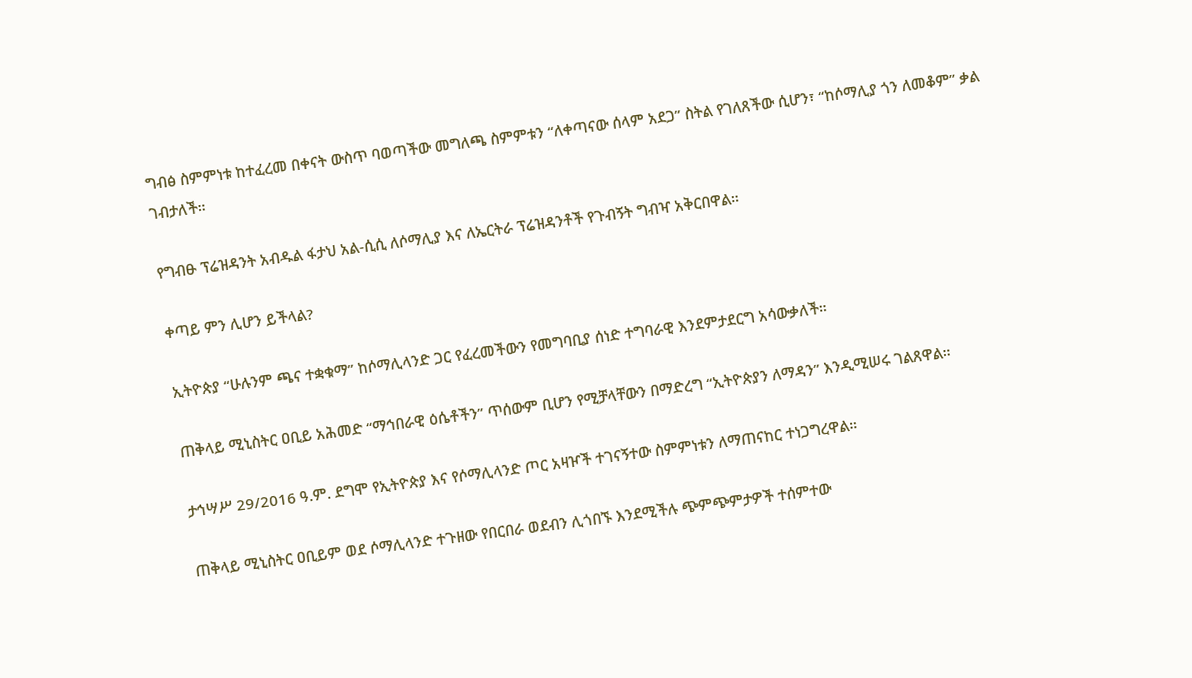ግብፅ ስምምነቱ ከተፈረመ በቀናት ውስጥ ባወጣችው መግለጫ ስምምቱን “ለቀጣናው ሰላም አደጋ” ስትል የገለጸችው ሲሆን፣ “ከሶማሊያ ጎን ለመቆም” ቃል ገብታለች።

የግብፁ ፕሬዝዳንት አብዱል ፋታህ አል-ሲሲ ለሶማሊያ እና ለኤርትራ ፕሬዝዳንቶች የጉብኝት ግብዣ አቅርበዋል።

ቀጣይ ምን ሊሆን ይችላል?

ኢትዮጵያ “ሁሉንም ጫና ተቋቁማ” ከሶማሊላንድ ጋር የፈረመችውን የመግባቢያ ሰነድ ተግባራዊ እንደምታደርግ አሳውቃለች።

ጠቅላይ ሚኒስትር ዐቢይ አሕመድ “ማኅበራዊ ዕሴቶችን” ጥሰውም ቢሆን የሚቻላቸውን በማድረግ “ኢትዮጵያን ለማዳን” እንዲሚሠሩ ገልጸዋል።

ታኅሣሥ 29/2016 ዓ.ም. ደግሞ የኢትዮጵያ እና የሶማሊላንድ ጦር አዛዦች ተገናኝተው ስምምነቱን ለማጠናከር ተነጋግረዋል።

ጠቅላይ ሚኒስትር ዐቢይም ወደ ሶማሊላንድ ተጉዘው የበርበራ ወደብን ሊጎበኙ እንደሚችሉ ጭምጭምታዎች ተሰምተው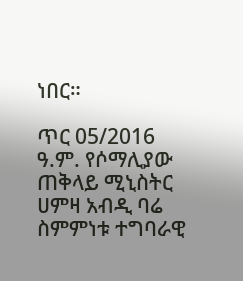ነበር።

ጥር 05/2016 ዓ.ም. የሶማሊያው ጠቅላይ ሚኒስትር ሀምዛ አብዲ ባሬ ስምምነቱ ተግባራዊ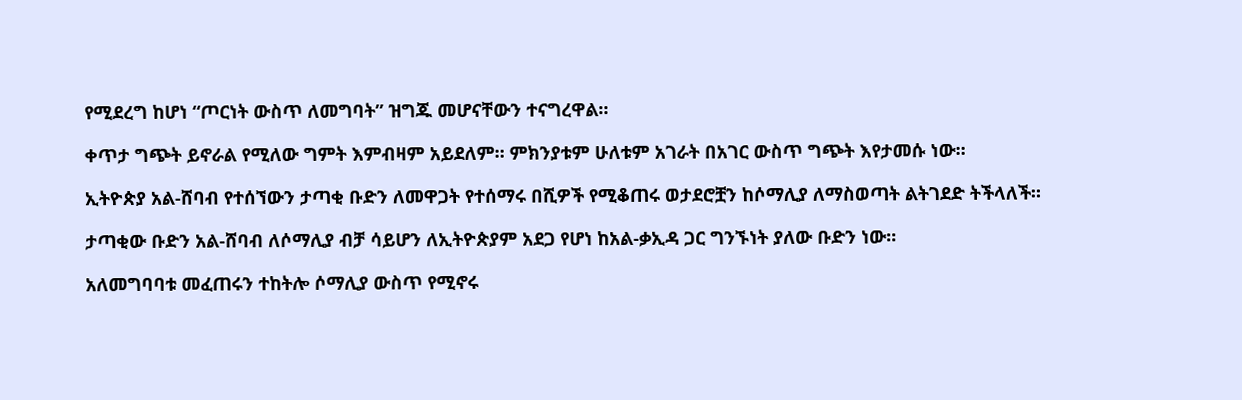የሚደረግ ከሆነ “ጦርነት ውስጥ ለመግባት” ዝግጁ መሆናቸውን ተናግረዋል።

ቀጥታ ግጭት ይኖራል የሚለው ግምት እምብዛም አይደለም። ምክንያቱም ሁለቱም አገራት በአገር ውስጥ ግጭት እየታመሱ ነው።

ኢትዮጵያ አል-ሸባብ የተሰኘውን ታጣቂ ቡድን ለመዋጋት የተሰማሩ በሺዎች የሚቆጠሩ ወታደሮቿን ከሶማሊያ ለማስወጣት ልትገደድ ትችላለች።

ታጣቂው ቡድን አል-ሸባብ ለሶማሊያ ብቻ ሳይሆን ለኢትዮጵያም አደጋ የሆነ ከአል-ቃኢዳ ጋር ግንኙነት ያለው ቡድን ነው።

አለመግባባቱ መፈጠሩን ተከትሎ ሶማሊያ ውስጥ የሚኖሩ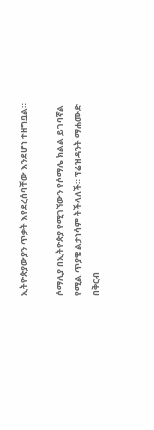ኢትዮጵያውያን ጥቃት እየደረሰባቸው እንደሆነ ተዘግቧል።

ሶማሊያ በኢትዮጵያ የሚገኘውን የሶማሌ ክልል ይገባኛል የሚል ጥያቄ ልታነሳም ትችላለች። ፕሬዝዳንት ማሐሙድ በቅርብ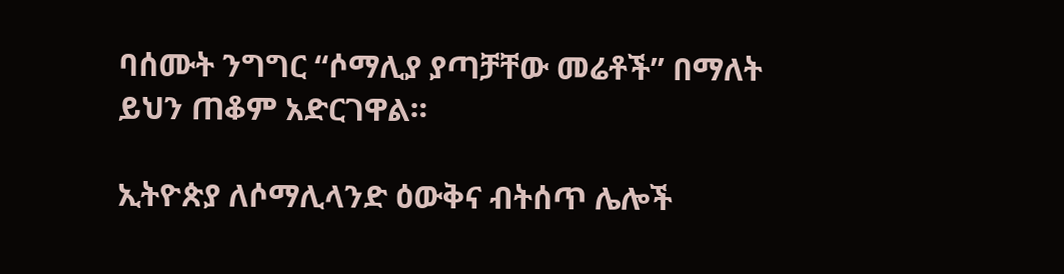ባሰሙት ንግግር “ሶማሊያ ያጣቻቸው መሬቶች” በማለት ይህን ጠቆም አድርገዋል።

ኢትዮጵያ ለሶማሊላንድ ዕውቅና ብትሰጥ ሌሎች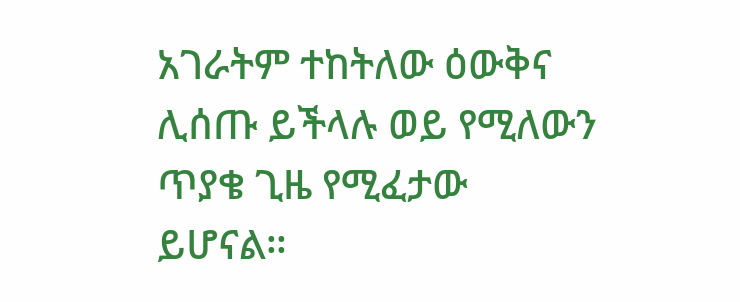አገራትም ተከትለው ዕውቅና ሊሰጡ ይችላሉ ወይ የሚለውን ጥያቄ ጊዜ የሚፈታው ይሆናል።